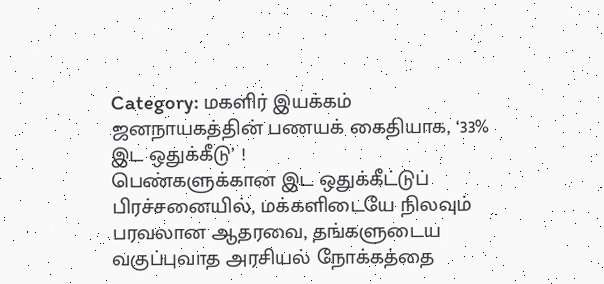Category: மகளிர் இயக்கம்
ஜனநாயகத்தின் பணயக் கைதியாக, ‘33% இட ஒதுக்கீடு’ !
பெண்களுக்கான இட ஒதுக்கீட்டுப் பிரச்சனையில், மக்களிடையே நிலவும் பரவலான ஆதரவை, தங்களுடைய வகுப்புவாத அரசியல் நோக்கத்தை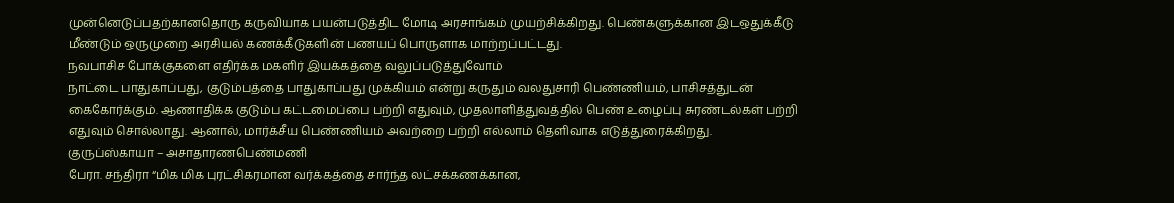முன்னெடுப்பதற்கானதொரு கருவியாக பயன்படுத்திட மோடி அரசாங்கம் முயற்சிக்கிறது. பெண்களுக்கான இடஒதுக்கீடு மீண்டும் ஒருமுறை அரசியல் கணக்கீடுகளின் பணயப் பொருளாக மாற்றப்பட்டது.
நவபாசிச போக்குகளை எதிர்க்க மகளிர் இயக்கத்தை வலுப்படுத்துவோம்
நாட்டை பாதுகாப்பது, குடும்பத்தை பாதுகாப்பது முக்கியம் என்று கருதும் வலதுசாரி பெண்ணியம், பாசிசத்துடன் கைகோர்க்கும். ஆணாதிக்க குடும்ப கட்டமைப்பை பற்றி எதுவும், முதலாளித்துவத்தில் பெண் உழைப்பு சுரண்டல்கள் பற்றி எதுவும் சொல்லாது. ஆனால், மார்க்சீய பெண்ணியம் அவற்றை பற்றி எல்லாம் தெளிவாக எடுத்துரைக்கிறது.
குருப்ஸ்காயா – அசாதாரணபெண்மணி
பேரா. சந்திரா “மிக மிக புரட்சிகரமான வர்க்கத்தை சார்ந்த லட்சக்கணக்கான,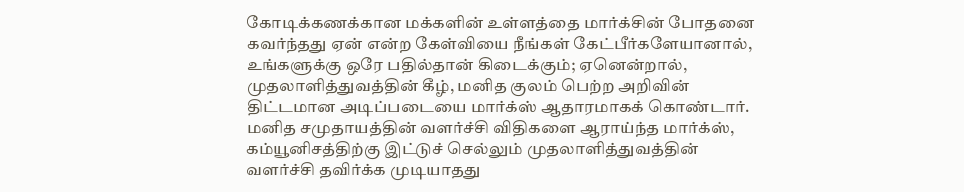கோடிக்கணக்கான மக்களின் உள்ளத்தை மார்க்சின் போதனை கவர்ந்தது ஏன் என்ற கேள்வியை நீங்கள் கேட்பீர்களேயானால், உங்களுக்கு ஒரே பதில்தான் கிடைக்கும்; ஏனென்றால், முதலாளித்துவத்தின் கீழ், மனித குலம் பெற்ற அறிவின் திட்டமான அடிப்படையை மார்க்ஸ் ஆதாரமாகக் கொண்டார். மனித சமுதாயத்தின் வளர்ச்சி விதிகளை ஆராய்ந்த மார்க்ஸ், கம்யூனிசத்திற்கு இட்டுச் செல்லும் முதலாளித்துவத்தின் வளர்ச்சி தவிர்க்க முடியாதது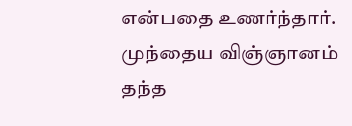என்பதை உணர்ந்தார். முந்தைய விஞ்ஞானம் தந்த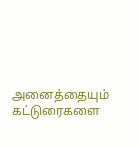அனைத்தையும்
கட்டுரைகளை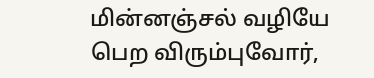மின்னஞ்சல் வழியே பெற விரும்புவோர்,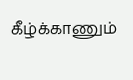கீழ்க்காணும்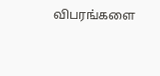விபரங்களை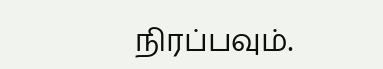நிரப்பவும்.